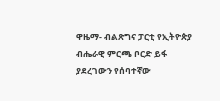ዋዜማ- ብልጽግና ፓርቲ የኢትዮጵያ ብሔራዊ ምርጫ ቦርድ ይፋ ያደረገውን የሰባተኛው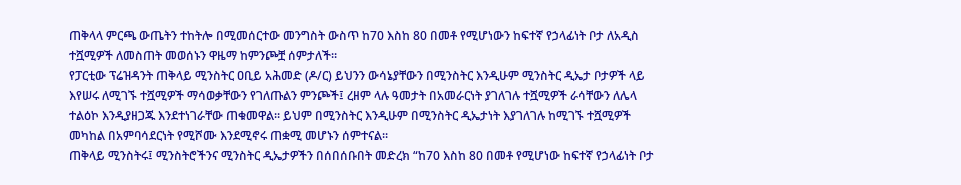ጠቅላላ ምርጫ ውጤትን ተከትሎ በሚመሰርተው መንግስት ውስጥ ከ70 እስከ 80 በመቶ የሚሆነውን ከፍተኛ የኃላፊነት ቦታ ለአዲስ ተሿሚዎች ለመስጠት መወሰኑን ዋዜማ ከምንጮቿ ሰምታለች።
የፓርቲው ፕሬዝዳንት ጠቅላይ ሚንስትር ዐቢይ አሕመድ (ዶ/ር) ይህንን ውሳኔያቸውን በሚንስትር እንዲሁም ሚንስትር ዲኤታ ቦታዎች ላይ እየሠሩ ለሚገኙ ተሿሚዎች ማሳወቃቸውን የገለጡልን ምንጮች፤ ረዘም ላሉ ዓመታት በአመራርነት ያገለገሉ ተሿሚዎች ራሳቸውን ለሌላ ተልዕኮ እንዲያዘጋጁ እንደተነገራቸው ጠቁመዋል። ይህም በሚንስትር እንዲሁም በሚንስትር ዲኤታነት እያገለገሉ ከሚገኙ ተሿሚዎች መካከል በአምባሳደርነት የሚሾሙ እንደሚኖሩ ጠቋሚ መሆኑን ሰምተናል።
ጠቅላይ ሚንስትሩ፤ ሚንስትሮችንና ሚንስትር ዲኤታዎችን በሰበሰቡበት መድረክ “ከ70 እስከ 80 በመቶ የሚሆነው ከፍተኛ የኃላፊነት ቦታ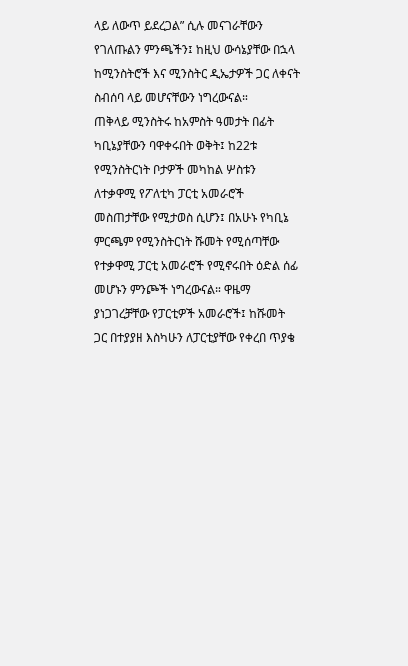ላይ ለውጥ ይደረጋል” ሲሉ መናገራቸውን የገለጡልን ምንጫችን፤ ከዚህ ውሳኔያቸው በኋላ ከሚንስትሮች እና ሚንስትር ዲኤታዎች ጋር ለቀናት ስብሰባ ላይ መሆናቸውን ነግረውናል።
ጠቅላይ ሚንስትሩ ከአምስት ዓመታት በፊት ካቢኔያቸውን ባዋቀሩበት ወቅት፤ ከ22ቱ የሚንስትርነት ቦታዎች መካከል ሦስቱን ለተቃዋሚ የፖለቲካ ፓርቲ አመራሮች መስጠታቸው የሚታወስ ሲሆን፤ በአሁኑ የካቢኔ ምርጫም የሚንስትርነት ሹመት የሚሰጣቸው የተቃዋሚ ፓርቲ አመራሮች የሚኖሩበት ዕድል ሰፊ መሆኑን ምንጮች ነግረውናል። ዋዜማ ያነጋገረቻቸው የፓርቲዎች አመራሮች፤ ከሹመት ጋር በተያያዘ እስካሁን ለፓርቲያቸው የቀረበ ጥያቄ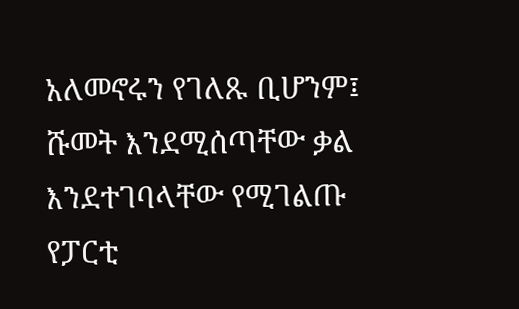አለመኖሩን የገለጹ ቢሆንም፤ ሹመት እንደሚሰጣቸው ቃል እንደተገባላቸው የሚገልጡ የፓርቲ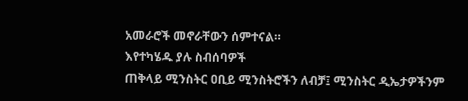አመራሮች መኖራቸውን ሰምተናል።
እየተካሄዱ ያሉ ስብሰባዎች
ጠቅላይ ሚንስትር ዐቢይ ሚንስትሮችን ለብቻ፤ ሚንስትር ዲኤታዎችንም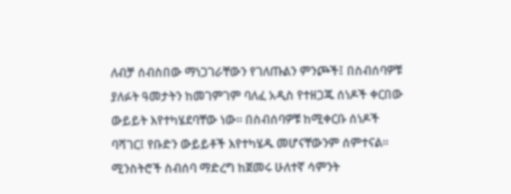ለብቻ ሰብስበው ማነጋገራቸውን የገለጡልን ምንጮች፤ በስብሰባዎቹ ያለፉት ዓመታትን ከመገምገም ባለፈ አዲስ የተዘጋጁ ሰነዶች ቀርበው ውይይት እየተካሄደባቸው ነው። በስብሰባዎቹ ከሚቀርቡ ሰነዶች ባሻገር፤ የቡድን ውይይቶች እየተካሄዱ መሆናቸውንም ሰምተናል። ሚንስትሮች ስብሰባ ማድረግ ከጀመሩ ሁለተኛ ሳምንት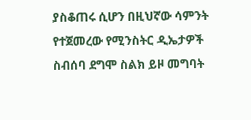ያስቆጠሩ ሲሆን በዚህኛው ሳምንት የተጀመረው የሚንስትር ዲኤታዎች ስብሰባ ደግሞ ስልክ ይዞ መግባት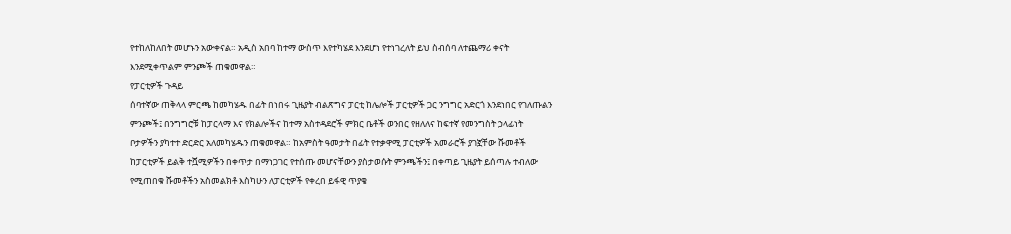የተከለከለበት መሆኑን አውቀናል። አዲስ አበባ ከተማ ውስጥ እየተካሄደ እንደሆነ የተነገረለት ይህ ስብሰባ ለተጨማሪ ቀናት እንደሚቀጥልም ምንጮች ጠቁመዋል።
የፓርቲዎች ጉዳይ
ሰባተኛው ጠቅላላ ምርጫ ከመካሄዱ በፊት በነበሩ ጊዜያት ብልጽግና ፓርቲ ከሌሎች ፓርቲዎች ጋር ንግግር አድርጎ እንደነበር የገለጡልን ምንጮች፤ በንግግሮቹ ከፓርላማ እና የክልሎችና ከተማ አስተዳደሮች ምክር ቤቶች ወንበር የዘለለና ከፍተኛ የመንግስት ኃላፊነት ቦታዎችን ያካተተ ድርድር አለመካሄዱን ጠቁመዋል። ከአምስት ዓመታት በፊት የተቃዋሚ ፓርቲዎች አመራሮች ያገኟቸው ሹመቶች ከፓርቲዎች ይልቅ ተሿሚዎችን በቀጥታ በማነጋገር የተሰጡ መሆናቸውን ያስታወሱት ምንጫችን፤ በቀጣይ ጊዜያት ይሰጣሉ ተብለው የሚጠበቁ ሹመቶችን አስመልክቶ እስካሁን ለፓርቲዎች የቀረበ ይፋዊ ጥያቄ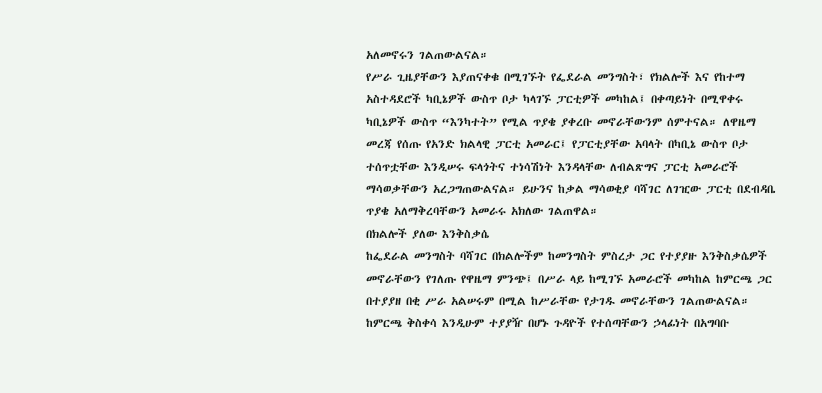አለመኖሩን ገልጠውልናል።
የሥራ ጊዜያቸውን እያጠናቀቁ በሚገኙት የፌደራል መንግስት፣ የክልሎች እና የከተማ አስተዳደሮች ካቢኔዎች ውስጥ ቦታ ካላገኙ ፓርቲዎች መካከል፤ በቀጣይነት በሚዋቀሩ ካቢኔዎች ውስጥ “እንካተት” የሚል ጥያቄ ያቀረቡ መኖራቸውንም ሰምተናል። ለዋዜማ መረጃ የሰጡ የአንድ ክልላዊ ፓርቲ አመራር፤ የፓርቲያቸው አባላት በካቢኔ ውስጥ ቦታ ተሰጥቷቸው እንዲሠሩ ፍላጎትና ተነሳሽነት እንዳላቸው ለብልጽግና ፓርቲ አመራሮች ማሳወቃቸውን አረጋግጠውልናል። ይሁንና ከቃል ማሳወቂያ ባሻገር ለገዢው ፓርቲ በደብዳቤ ጥያቄ አለማቅረባቸውን አመራሩ አክለው ገልጠዋል።
በክልሎች ያለው እንቅስቃሴ
ከፌደራል መንግስት ባሻገር በክልሎችም ከመንግስት ምስረታ ጋር የተያያዙ እንቅስቃሴዎች መኖራቸውን የገለጡ የዋዜማ ምንጭ፤ በሥራ ላይ ከሚገኙ አመራሮች መካከል ከምርጫ ጋር በተያያዘ በቂ ሥራ አልሠሩም በሚል ከሥራቸው የታገዱ መኖራቸውን ገልጠውልናል። ከምርጫ ቅስቀሳ እንዲሁም ተያያዥ በሆኑ ጉዳዮች የተሰጣቸውን ኃላፊነት በአግባቡ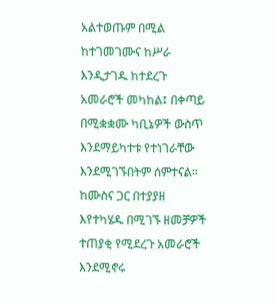አልተወጡም በሚል ከተገመገሙና ከሥራ እንዲታገዱ ከተደረጉ አመራሮች መካከል፤ በቀጣይ በሚቋቋሙ ካቢኔዎች ውስጥ እንደማይካተቱ የተነገራቸው እንደሚገኙበትም ሰምተናል።
ከሙስና ጋር በተያያዘ እየተካሄዱ በሚገኙ ዘመቻዎች ተጠያቂ የሚደረጉ አመራሮች እንደሚኖሩ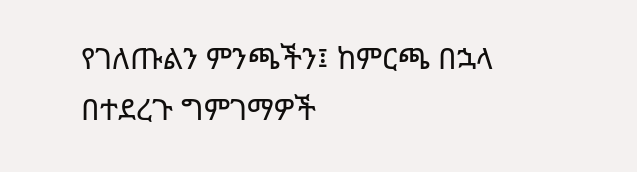የገለጡልን ምንጫችን፤ ከምርጫ በኋላ በተደረጉ ግምገማዎች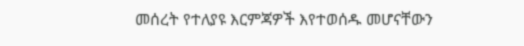መሰረት የተለያዩ እርምጃዎች እየተወሰዱ መሆናቸውን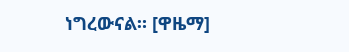ነግረውናል። [ዋዜማ]